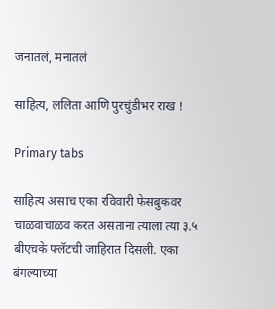जनातलं, मनातलं

साहित्य, ललिता आणि पुरचुंडीभर राख !

Primary tabs

साहित्य असाच एका रविवारी फेसबुकवर चाळवाचाळव करत असताना त्याला त्या ३.५ बीएचके फ्लॅटची जाहिरात दिसली. एका बंगल्याच्या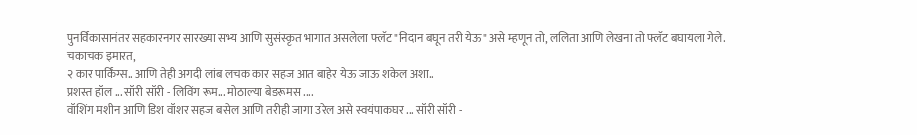पुनर्विकासानंतर सहकारनगर सारख्या सभ्य आणि सुसंस्कृत भागात असलेला फ्लॅट "निदान बघून तरी येऊ" असे म्हणून तो, ललिता आणि लेखना तो फ्लॅट बघायला गेले.
चकाचक इमारत,
२ कार पार्किंग्स.. आणि तेही अगदी लांब लचक कार सहज आत बाहेर येऊ जाऊ शकेल अशा..
प्रशस्त हॉल ... सॉरी सॉरी - लिविंग रूम... मोठाल्या बेडरूमस ....
वॉशिंग मशीन आणि डिश वॉशर सहज बसेल आणि तरीही जागा उरेल असे स्वयंपाकघर ... सॉरी सॉरी -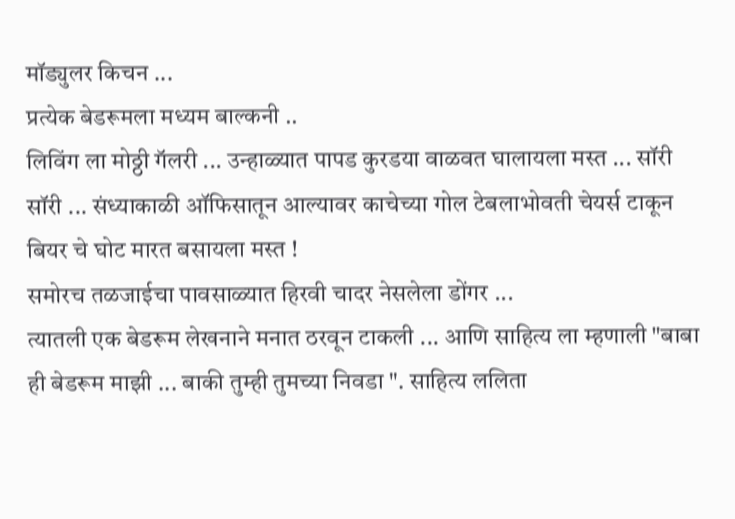मॉड्युलर किचन ...
प्रत्येक बेडरूमला मध्यम बाल्कनी ..
लिविंग ला मोठ्ठी गॅलरी ... उन्हाळ्यात पापड कुरडया वाळवत घालायला मस्त ... सॉरी सॉरी ... संध्याकाळी ऑफिसातून आल्यावर काचेच्या गोल टेबलाभोवती चेयर्स टाकून बियर चे घोट मारत बसायला मस्त !
समोरच तळजाईचा पावसाळ्यात हिरवी चादर नेसलेला डोंगर ...
त्यातली एक बेडरूम लेखनाने मनात ठरवून टाकली ... आणि साहित्य ला म्हणाली "बाबा ही बेडरूम माझी ... बाकी तुम्ही तुमच्या निवडा ". साहित्य ललिता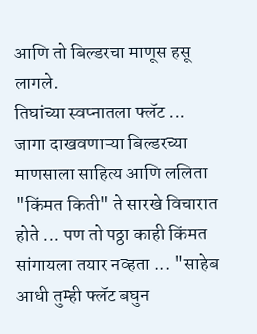आणि तो बिल्डरचा माणूस हसू लागले.
तिघांच्या स्वप्नातला फ्लॅट ...
जागा दाखवणाऱ्या बिल्डरच्या माणसाला साहित्य आणि ललिता "किंमत किती" ते सारखे विचारात होते ... पण तो पठ्ठा काही किंमत सांगायला तयार नव्हता ... "साहेब आधी तुम्ही फ्लॅट बघुन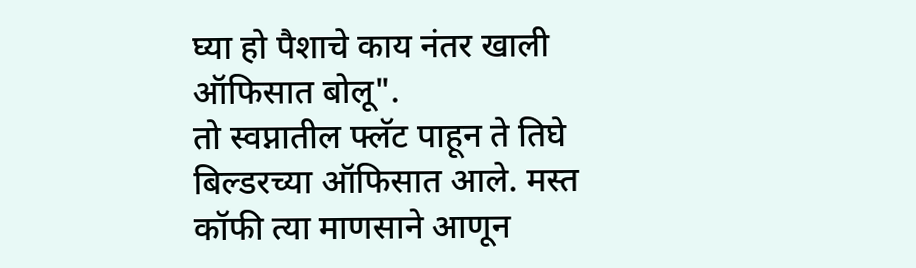घ्या हो पैशाचे काय नंतर खाली ऑफिसात बोलू".
तो स्वप्नातील फ्लॅट पाहून ते तिघे बिल्डरच्या ऑफिसात आले. मस्त कॉफी त्या माणसाने आणून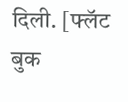दिली. [फ्लॅट बुक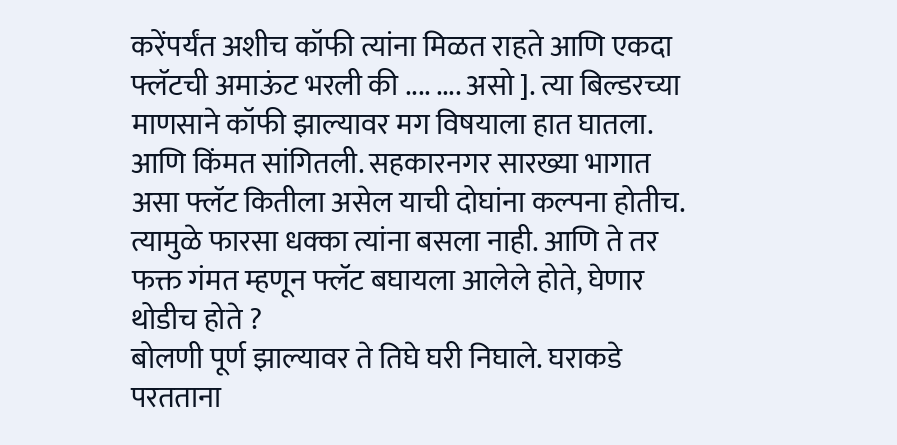करेंपर्यंत अशीच कॉफी त्यांना मिळत राहते आणि एकदा फ्लॅटची अमाऊंट भरली की .... .... असो ]. त्या बिल्डरच्या माणसाने कॉफी झाल्यावर मग विषयाला हात घातला. आणि किंमत सांगितली. सहकारनगर सारख्या भागात असा फ्लॅट कितीला असेल याची दोघांना कल्पना होतीच. त्यामुळे फारसा धक्का त्यांना बसला नाही. आणि ते तर फक्त गंमत म्हणून फ्लॅट बघायला आलेले होते, घेणार थोडीच होते ?
बोलणी पूर्ण झाल्यावर ते तिघे घरी निघाले. घराकडे परतताना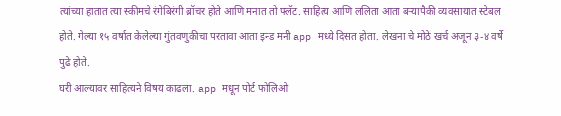त्यांच्या हातात त्या स्कीमचे रंगेबिरंगी ब्रॉचर होते आणि मनात तो फ्लॅट. साहित्य आणि ललिता आता बऱ्यापैकी व्यवसायात स्टेबल होते. गेल्या १५ वर्षात केलेल्या गुंतवणुकीचा परतावा आता इन्ड मनी app मध्ये दिसत होता. लेखना चे मोठे खर्च अजून ३-४ वर्षे पुढे होते.
घरी आल्यावर साहित्यने विषय काढला. app मधून पोर्ट फोलिओ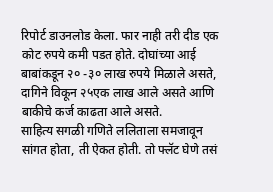रिपोर्ट डाउनलोड केला. फार नाही तरी दीड एक कोट रुपये कमी पडत होते. दोघांच्या आई बाबांकडून २० -३० लाख रुपये मिळाले असते, दागिने विकून २५एक लाख आले असते आणि बाकीचे कर्ज काढता आले असते.
साहित्य सगळी गणिते ललिताला समजावून सांगत होता, ती ऐकत होती. तो फ्लॅट घेणे तसं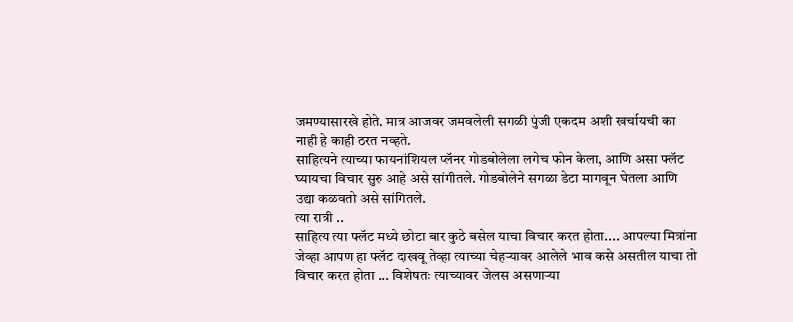जमण्यासारखे होते. मात्र आजवर जमवलेली सगळी पुंजी एकदम अशी खर्चायची का नाही हे काही ठरत नव्हते.
साहित्यने त्याच्या फायनांशियल प्लॅनर गोडबोलेला लगेच फोन केला, आणि असा फ्लॅट घ्यायचा विचार सुरु आहे असे सांगीतले. गोडबोलेने सगळा डेटा मागवून घेतला आणि उद्या कळवतो असे सांगितले.
त्या रात्री ..
साहित्य त्या फ्लॅट मध्ये छोटा बार कुठे बसेल याचा विचार करत होता.... आपल्या मित्रांना जेव्हा आपण हा फ्लॅट दाखवू तेव्हा त्याच्या चेहऱ्यावर आलेले भाव कसे असतील याचा तो विचार करत होता ... विशेषतः त्याच्यावर जेलस असणाऱ्या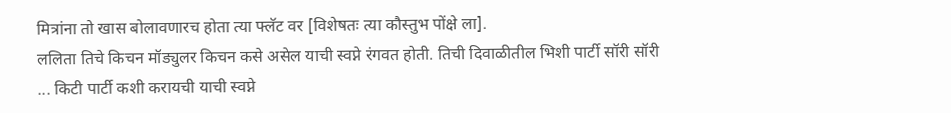मित्रांना तो खास बोलावणारच होता त्या फ्लॅट वर [विशेषतः त्या कौस्तुभ पोंक्षे ला].
ललिता तिचे किचन मॉड्युलर किचन कसे असेल याची स्वप्ने रंगवत होती. तिची दिवाळीतील भिशी पार्टी सॉरी सॉरी ... किटी पार्टी कशी करायची याची स्वप्ने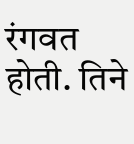रंगवत होती. तिने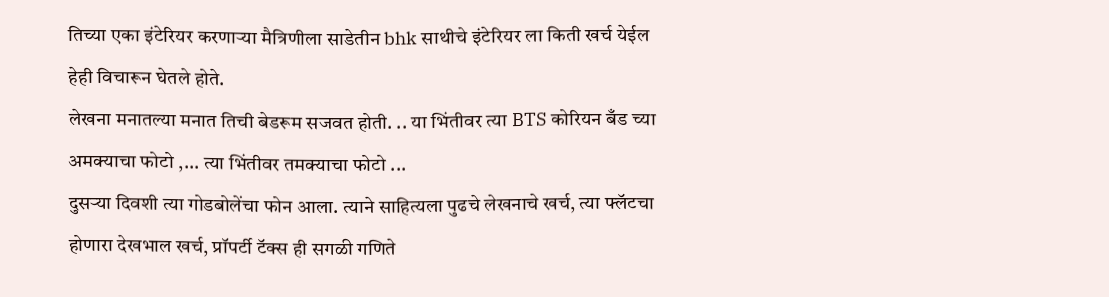तिच्या एका इंटेरियर करणाऱ्या मैत्रिणीला साडेतीन bhk साथीचे इंटेरियर ला किती खर्च येईल हेही विचारून घेतले होते.
लेखना मनातल्या मनात तिची बेडरूम सजवत होती. .. या भिंतीवर त्या BTS कोरियन बँड च्या अमक्याचा फोटो ,... त्या भिंतीवर तमक्याचा फोटो ...
दुसऱ्या दिवशी त्या गोडबोलेंचा फोन आला. त्याने साहित्यला पुढचे लेखनाचे खर्च, त्या फ्लॅटचा होणारा देखभाल खर्च, प्रॉपर्टी टॅक्स ही सगळी गणिते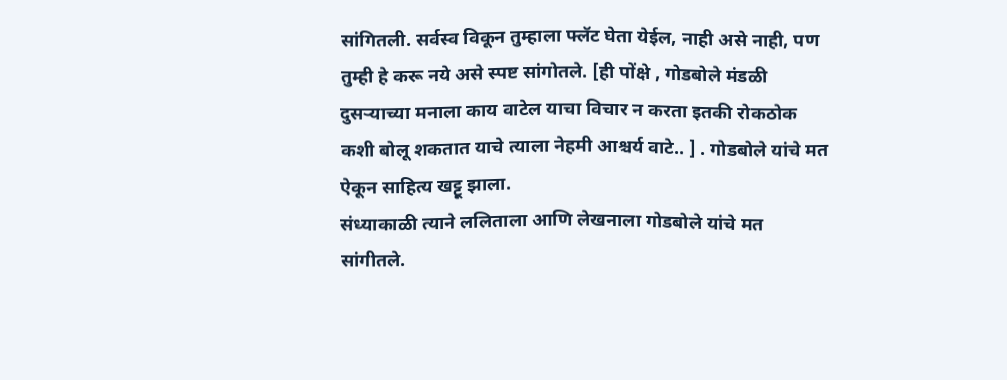सांगितली. सर्वस्व विकून तुम्हाला फ्लॅट घेता येईल, नाही असे नाही, पण तुम्ही हे करू नये असे स्पष्ट सांगोतले. [ही पोंक्षे , गोडबोले मंडळी दुसऱ्याच्या मनाला काय वाटेल याचा विचार न करता इतकी रोकठोक कशी बोलू शकतात याचे त्याला नेहमी आश्चर्य वाटे.. ] . गोडबोले यांचे मत ऐकून साहित्य खट्टू झाला.
संध्याकाळी त्याने ललिताला आणि लेखनाला गोडबोले यांचे मत सांगीतले.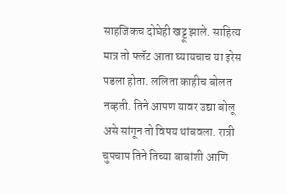साहजिकच दोघेही खट्टू झाले. साहित्य मात्र तो फ्लॅट आता घ्यायचाच या इरेस पडला होता. ललिता काहीच बोलत नव्हती. तिने आपण यावर उद्या बोलू असे सांगून तो विषय थांबवला. रात्री चुपचाप तिने तिच्या बाबांशी आणि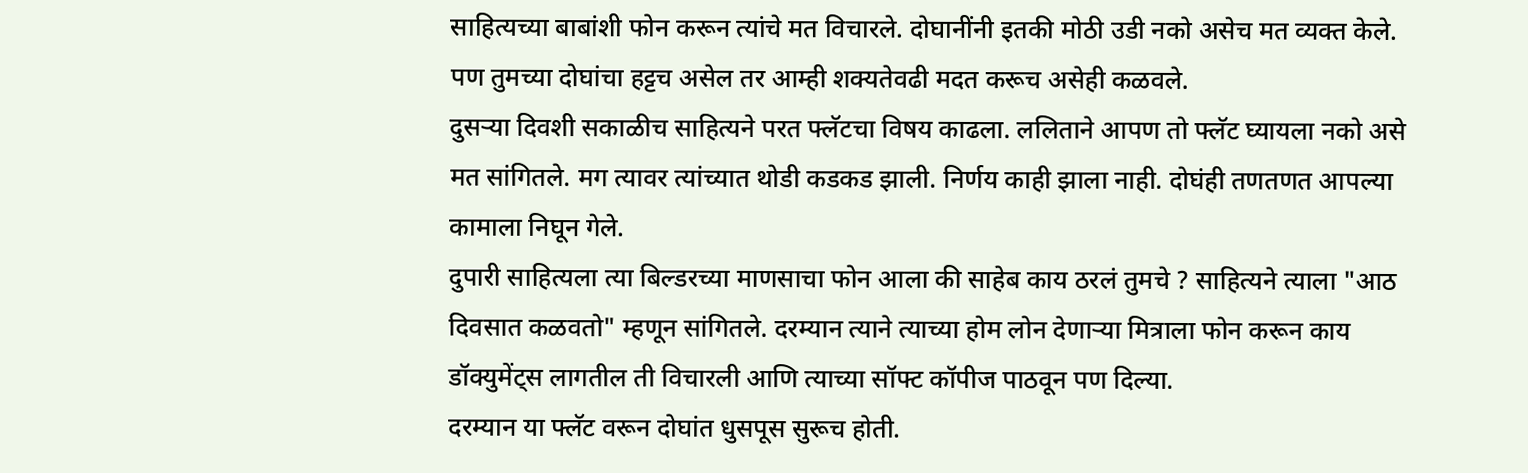साहित्यच्या बाबांशी फोन करून त्यांचे मत विचारले. दोघानींनी इतकी मोठी उडी नको असेच मत व्यक्त केले. पण तुमच्या दोघांचा हट्टच असेल तर आम्ही शक्यतेवढी मदत करूच असेही कळवले.
दुसऱ्या दिवशी सकाळीच साहित्यने परत फ्लॅटचा विषय काढला. ललिताने आपण तो फ्लॅट घ्यायला नको असे मत सांगितले. मग त्यावर त्यांच्यात थोडी कडकड झाली. निर्णय काही झाला नाही. दोघंही तणतणत आपल्या कामाला निघून गेले.
दुपारी साहित्यला त्या बिल्डरच्या माणसाचा फोन आला की साहेब काय ठरलं तुमचे ? साहित्यने त्याला "आठ दिवसात कळवतो" म्हणून सांगितले. दरम्यान त्याने त्याच्या होम लोन देणाऱ्या मित्राला फोन करून काय डॉक्युमेंट्स लागतील ती विचारली आणि त्याच्या सॉफ्ट कॉपीज पाठवून पण दिल्या.
दरम्यान या फ्लॅट वरून दोघांत धुसपूस सुरूच होती.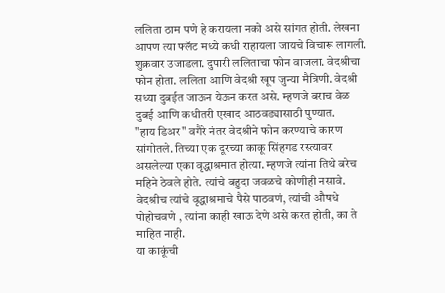ललिता ठाम पणे हे करायला नको असे सांगत होती. लेखना आपण त्या फ्लॅट मध्ये कधी राहायला जायचे विचारू लागली.
शुक्रवार उजाडला. दुपारी ललिताचा फोन वाजला. वेदश्रीचा फोन होता. ललिता आणि वेदश्री खूप जुन्या मैत्रिणी. वेदश्री सध्या दुबईत जाऊन येऊन करत असे. म्हणजे बराच वेळ दुबई आणि कधीतरी एखाद आठवड्यासाठी पुण्यात.
"हाय डिअर" वगैरे नंतर वेदश्रीने फोन करण्याचे कारण सांगोतले. तिच्या एक दूरच्या काकू सिंहगड रस्त्यावर असलेल्या एका वृद्धाश्रमात होत्या. म्हणजे त्यांना तिथे बरेच महिने ठेवले होते. त्यांचे बहुदा जवळचे कोणीही नसावे. वेदश्रीच त्यांचे वृद्धाश्रमाचे पैसे पाठवणं, त्यांची औषधे पोहोचवणे , त्यांना काही खाऊ देणे असे करत होती, का ते माहित नाही.
या काकूंची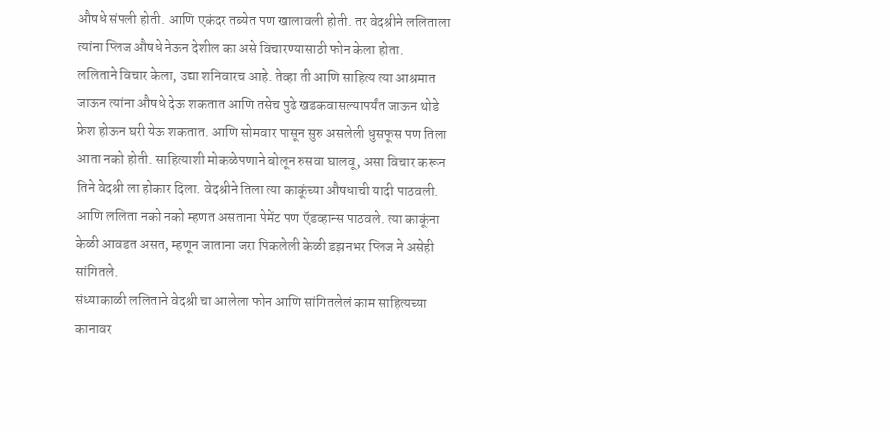औषधे संपली होती. आणि एकंदर तब्येत पण खालावली होती. तर वेदश्रीने ललिताला त्यांना प्लिज औषधे नेऊन देशील का असे विचारण्यासाठी फोन केला होता.
ललिताने विचार केला, उद्या शनिवारच आहे. तेव्हा ती आणि साहित्य त्या आश्रमात जाऊन त्यांना औषधे देऊ शकतात आणि तसेच पुढे खडकवासल्यापर्यंत जाऊन थोडे फ्रेश होऊन घरी येऊ शकतात. आणि सोमवार पासून सुरु असलेली धुसफूस पण तिला आता नको होती. साहित्याशी मोकळेपणाने बोलून रुसवा घालवू, असा विचार करून तिने वेदश्री ला होकार दिला. वेदश्रीने तिला त्या काकूंच्या औषधाची यादी पाठवली. आणि ललिता नको नको म्हणत असताना पेमेंट पण ऍडव्हान्स पाठवले. त्या काकूंना केळी आवडत असत, म्हणून जाताना जरा पिकलेली केळी डझनभर प्लिज ने असेही सांगितले.
संध्याकाळी ललिताने वेदश्री चा आलेला फोन आणि सांगितलेलं काम साहित्यच्या कानावर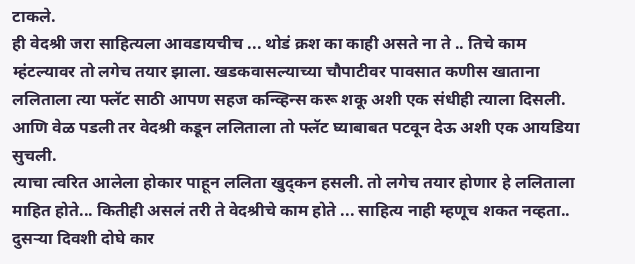टाकले.
ही वेदश्री जरा साहित्यला आवडायचीच ... थोडं क्रश का काही असते ना ते .. तिचे काम म्हंटल्यावर तो लगेच तयार झाला. खडकवासल्याच्या चौपाटीवर पावसात कणीस खाताना ललिताला त्या फ्लॅट साठी आपण सहज कन्व्हिन्स करू शकू अशी एक संधीही त्याला दिसली. आणि वेळ पडली तर वेदश्री कडून ललिताला तो फ्लॅट घ्याबाबत पटवून देऊ अशी एक आयडिया सुचली.
त्याचा त्वरित आलेला होकार पाहून ललिता खुद्कन हसली. तो लगेच तयार होणार हे ललिताला माहित होते... कितीही असलं तरी ते वेदश्रीचे काम होते ... साहित्य नाही म्हणूच शकत नव्हता..
दुसऱ्या दिवशी दोघे कार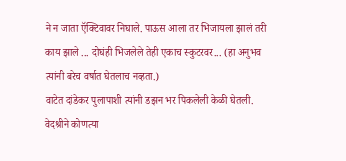ने न जाता ऍक्टिवावर निघाले. पाऊस आला तर भिजायला झालं तरी काय झाले ... दोघंही भिजलेले तेही एकाच स्कुटरवर... (हा अनुभव त्यांनी बरेच वर्षात घेतलाच नव्हता.)
वाटेत दांडेकर पुलापाशी त्यांनी डझन भर पिकलेली केळी घेतली. वेदश्रीने कोणत्या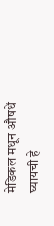मेडिकल मधून औषधें घ्यायची हे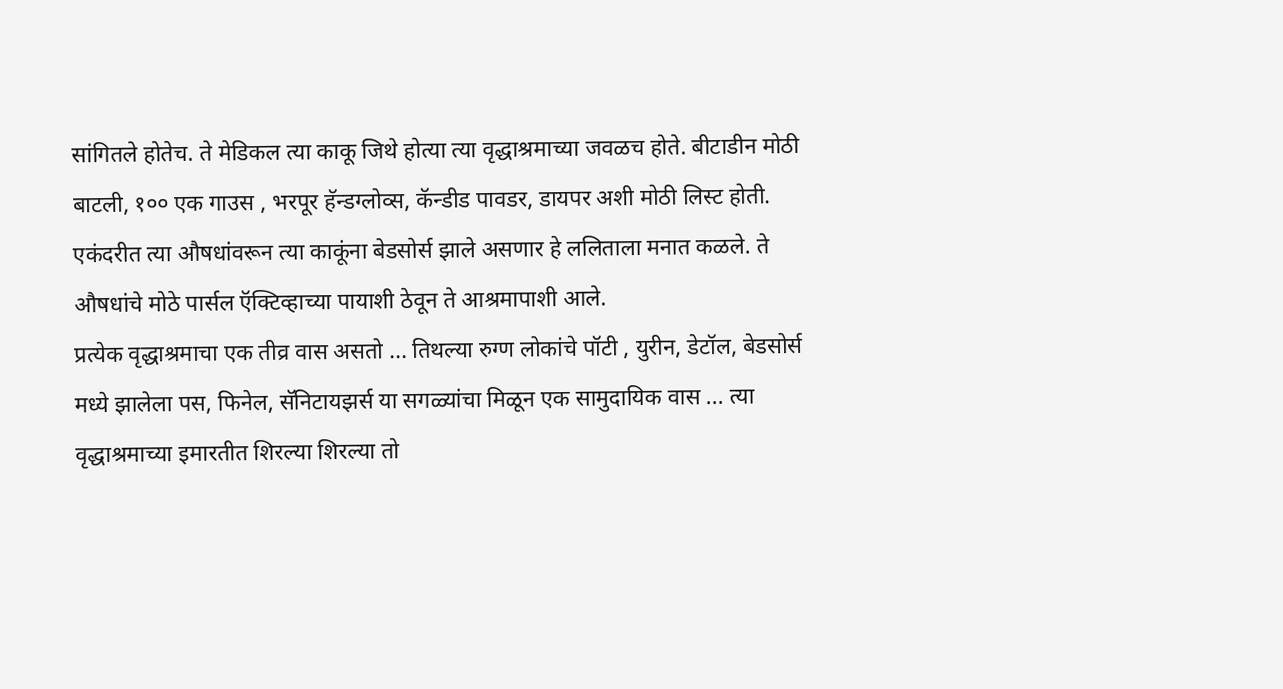सांगितले होतेच. ते मेडिकल त्या काकू जिथे होत्या त्या वृद्धाश्रमाच्या जवळच होते. बीटाडीन मोठी बाटली, १०० एक गाउस , भरपूर हॅन्डग्लोव्स, कॅन्डीड पावडर, डायपर अशी मोठी लिस्ट होती. एकंदरीत त्या औषधांवरून त्या काकूंना बेडसोर्स झाले असणार हे ललिताला मनात कळले. ते औषधांचे मोठे पार्सल ऍक्टिव्हाच्या पायाशी ठेवून ते आश्रमापाशी आले.
प्रत्येक वृद्धाश्रमाचा एक तीव्र वास असतो ... तिथल्या रुग्ण लोकांचे पॉटी , युरीन, डेटॉल, बेडसोर्स मध्ये झालेला पस, फिनेल, सॅनिटायझर्स या सगळ्यांचा मिळून एक सामुदायिक वास ... त्या वृद्धाश्रमाच्या इमारतीत शिरल्या शिरल्या तो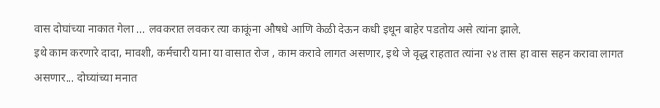वास दोघांच्या नाकात गेला ... लवकरात लवकर त्या काकूंना औषधे आणि केळी देऊन कधी इथून बाहेर पडतोय असे त्यांना झाले.
इथे काम करणारे दादा, मावशी, कर्मचारी याना या वासात रोज , काम करावे लागत असणार, इथे जे वृद्ध राहतात त्यांना २४ तास हा वास सहन करावा लागत असणार... दोघ्यांच्या मनात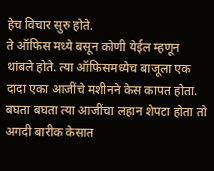हेच विचार सुरु होते.
ते ऑफिस मध्ये बसून कोणी येईल म्हणून थांबले होते. त्या ऑफिसमध्येच बाजूला एक दादा एका आजींचे मशीनने केस कापत होता. बघता बघता त्या आजींचा लहान शेपटा होता तो अगदी बारीक केसात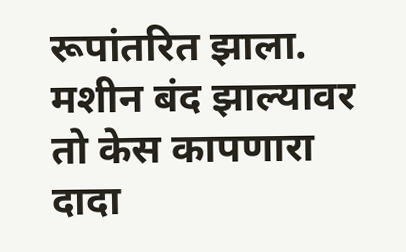रूपांतरित झाला. मशीन बंद झाल्यावर तो केस कापणारा दादा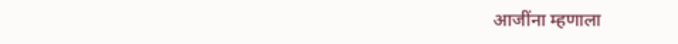आजींना म्हणाला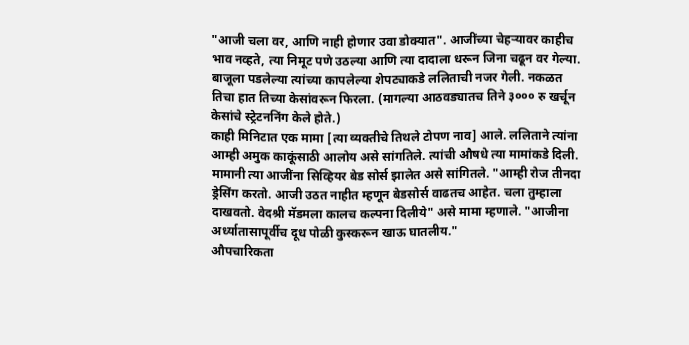"आजी चला वर, आणि नाही होणार उवा डोक्यात". आजींच्या चेहऱ्यावर काहीच भाव नव्हते, त्या निमूट पणे उठल्या आणि त्या दादाला धरून जिना चढून वर गेल्या.
बाजूला पडलेल्या त्यांच्या कापलेल्या शेपट्याकडे ललिताची नजर गेली. नकळत तिचा हात तिच्या केसांवरून फिरला. (मागल्या आठवड्यातच तिने ३००० रु खर्चून केसांचे स्ट्रेटननिंग केले होते.)
काही मिनिटात एक मामा [त्या व्यक्तीचे तिथले टोपण नाव] आले. ललिताने त्यांना आम्ही अमुक काकूंसाठी आलोय असे सांगतिले. त्यांची औषधे त्या मामांकडे दिली. मामानी त्या आजींना सिव्हियर बेड सोर्स झालेत असे सांगितले. "आम्ही रोज तीनदा ड्रेसिंग करतो. आजी उठत नाहीत म्हणून बेडसोर्स वाढतच आहेत. चला तुम्हाला दाखवतो. वेदश्री मॅडमला कालच कल्पना दिलीये" असे मामा म्हणाले. "आजीना अर्ध्यातासापूर्वीच दूध पोळी कुस्करून खाऊ घातलीय."
औपचारिकता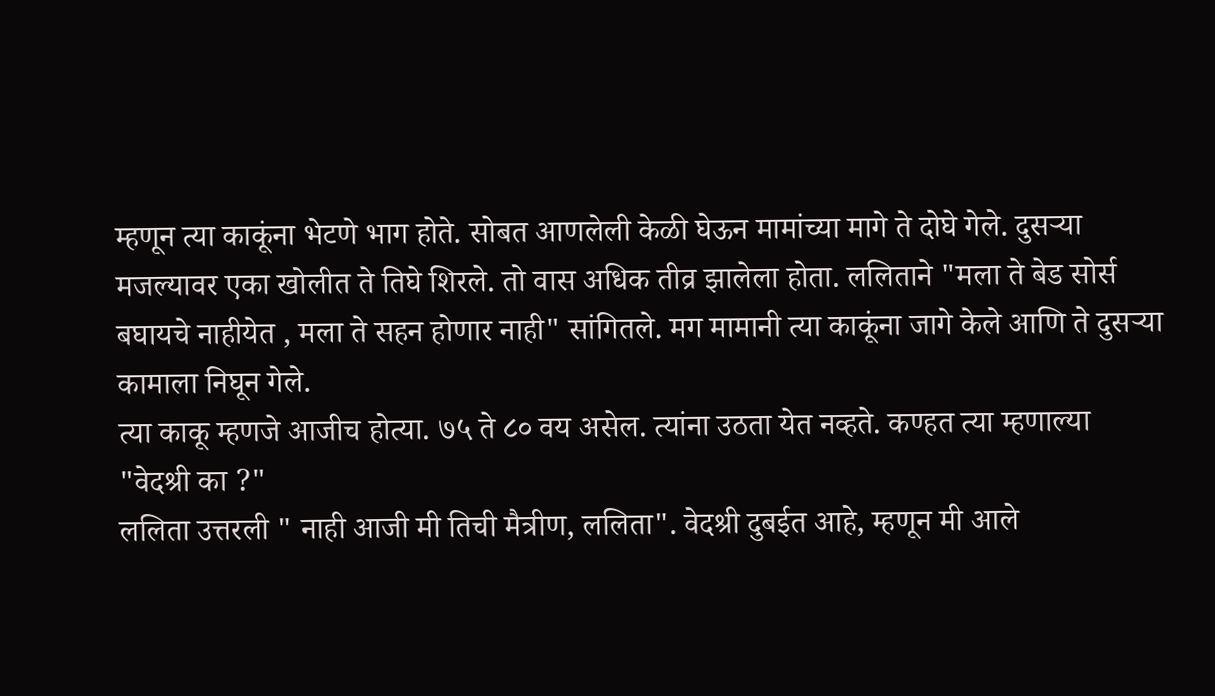म्हणून त्या काकूंना भेटणे भाग होते. सोबत आणलेली केळी घेऊन मामांच्या मागे ते दोघे गेले. दुसऱ्या मजल्यावर एका खोलीत ते तिघे शिरले. तो वास अधिक तीव्र झालेला होता. ललिताने "मला ते बेड सोर्स बघायचे नाहीयेत , मला ते सहन होणार नाही" सांगितले. मग मामानी त्या काकूंना जागे केले आणि ते दुसऱ्या कामाला निघून गेले.
त्या काकू म्हणजे आजीच होत्या. ७५ ते ८० वय असेल. त्यांना उठता येत नव्हते. कण्हत त्या म्हणाल्या "वेदश्री का ?"
ललिता उत्तरली " नाही आजी मी तिची मैत्रीण, ललिता". वेदश्री दुबईत आहे, म्हणून मी आले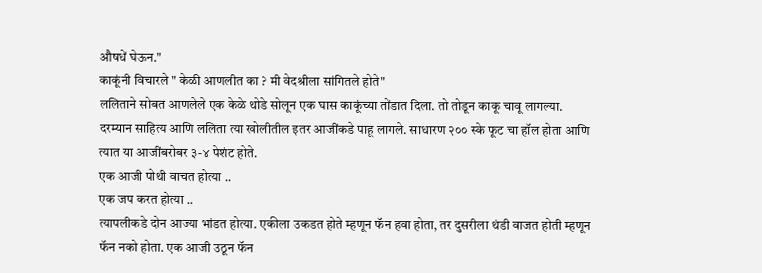औषधें घेऊन."
काकूंनी विचारले " केळी आणलीत का ? मी वेदश्रीला सांगितले होते"
ललिताने सोबत आणलेले एक केळे थोडे सोलून एक घास काकूंच्या तोंडात दिला. तो तोडून काकू चावू लागल्या.
दरम्यान साहित्य आणि ललिता त्या खोलीतील इतर आजींकडे पाहू लागले. साधारण २०० स्के फूट चा हॉल होता आणि त्यात या आजींबरोबर ३-४ पेशंट होते.
एक आजी पोथी वाचत होत्या ..
एक जप करत होत्या ..
त्यापलीकडे दोन आज्या भांडत होत्या. एकीला उकडत होते म्हणून फॅन हवा होता, तर दुसरीला थंडी वाजत होती म्हणून फॅन नको होता. एक आजी उठून फॅन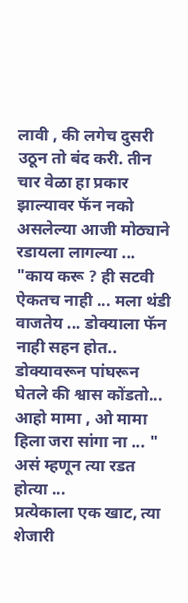लावी , की लगेच दुसरी उठून तो बंद करी. तीन चार वेळा हा प्रकार झाल्यावर फॅन नको असलेल्या आजी मोठ्याने रडायला लागल्या ... "काय करू ? ही सटवी ऐकतच नाही ... मला थंडी वाजतेय ... डोक्याला फॅन नाही सहन होत.. डोक्यावरून पांघरून घेतले की श्वास कोंडतो... आहो मामा , ओ मामा हिला जरा सांगा ना ... " असं म्हणून त्या रडत होत्या ...
प्रत्येकाला एक खाट, त्या शेजारी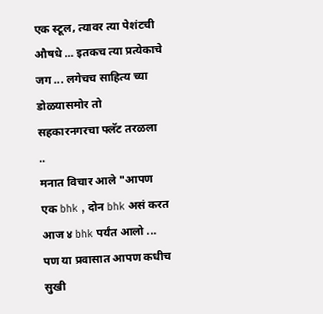एक स्टूल, त्यावर त्या पेशंटची औषधे ... इतकच त्या प्रत्येकाचे जग ... लगेचच साहित्य च्या डोळयासमोर तो सहकारनगरचा फ्लॅट तरळला ..
मनात विचार आले "आपण एक bhk , दोन bhk असं करत आज ४ bhk पर्यंत आलो ... पण या प्रवासात आपण कधीच सुखी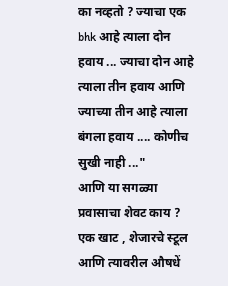का नव्हतो ? ज्याचा एक bhk आहे त्याला दोन हवाय ... ज्याचा दोन आहे त्याला तीन हवाय आणि ज्याच्या तीन आहे त्याला बंगला हवाय .... कोणीच सुखी नाही ..."
आणि या सगळ्या प्रवासाचा शेवट काय ? एक खाट , शेजारचे स्टूल आणि त्यावरील औषधें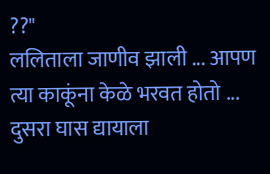??"
ललिताला जाणीव झाली ... आपण त्या काकूंना केळे भरवत होतो ... दुसरा घास द्यायाला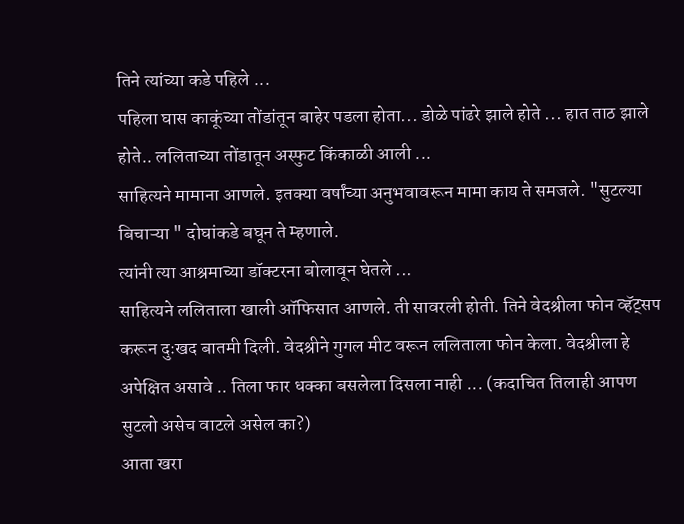तिने त्यांच्या कडे पहिले ...
पहिला घास काकूंच्या तोंडांतून बाहेर पडला होता... डोळे पांढरे झाले होते ... हात ताठ झाले होते.. ललिताच्या तोंडातून अस्फुट किंकाळी आली ...
साहित्यने मामाना आणले. इतक्या वर्षांच्या अनुभवावरून मामा काय ते समजले. "सुटल्या बिचाऱ्या " दोघांकडे बघून ते म्हणाले.
त्यांनी त्या आश्रमाच्या डॉक्टरना बोलावून घेतले ...
साहित्यने ललिताला खाली ऑफिसात आणले. ती सावरली होती. तिने वेदश्रीला फोन व्हॅट्सप करून दुःखद बातमी दिली. वेदश्रीने गुगल मीट वरून ललिताला फोन केला. वेदश्रीला हे अपेक्षित असावे .. तिला फार धक्का बसलेला दिसला नाही ... (कदाचित तिलाही आपण सुटलो असेच वाटले असेल का?)
आता खरा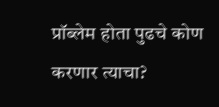प्रॉब्लेम होता पुढचे कोण करणार त्याचा?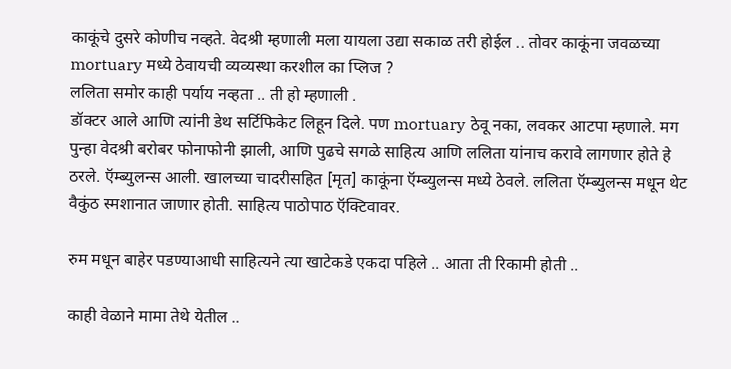काकूंचे दुसरे कोणीच नव्हते. वेदश्री म्हणाली मला यायला उद्या सकाळ तरी होईल .. तोवर काकूंना जवळच्या mortuary मध्ये ठेवायची व्यव्यस्था करशील का प्लिज ?
ललिता समोर काही पर्याय नव्हता .. ती हो म्हणाली .
डॉक्टर आले आणि त्यांनी डेथ सर्टिफिकेट लिहून दिले. पण mortuary ठेवू नका, लवकर आटपा म्हणाले. मग पुन्हा वेदश्री बरोबर फोनाफोनी झाली, आणि पुढचे सगळे साहित्य आणि ललिता यांनाच करावे लागणार होते हे ठरले. ऍम्ब्युलन्स आली. खालच्या चादरीसहित [मृत] काकूंना ऍम्ब्युलन्स मध्ये ठेवले. ललिता ऍम्ब्युलन्स मधून थेट वैकुंठ स्मशानात जाणार होती. साहित्य पाठोपाठ ऍक्टिवावर.

रुम मधून बाहेर पडण्याआधी साहित्यने त्या खाटेकडे एकदा पहिले .. आता ती रिकामी होती ..

काही वेळाने मामा तेथे येतील ..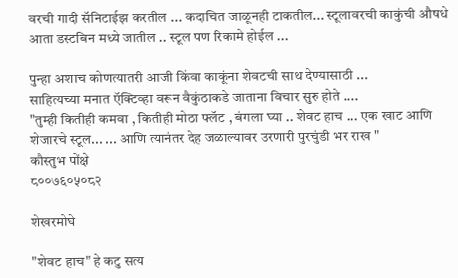वरची गादी सॅनिटाईझ करतील ... कदाचित जाळूनही टाकतील... स्टूलावरची काकुंची औषधे आता डस्टबिन मध्ये जातील .. स्टूल पण रिकामे होईल ...

पुन्हा अशाच कोणत्यातरी आजी किंवा काकूंना शेवटची साथ देण्यासाठी ...
साहित्यच्या मनात ऍक्टिव्हा वरून वैकुंठाकडे जाताना विचार सुरु होते ....
"तुम्ही कितीही कमवा , कितीही मोठा फ्लॅट , बंगला घ्या .. शेवट हाच ... एक खाट आणि शेजारचे स्टूल... ... आणि त्यानंतर देह जळाल्यावर उरणारी पुरचुंडी भर राख "
कौस्तुभ पोंक्षे
८००७६०५०८२

शेखरमोघे

"शेवट हाच" हे कटु सत्य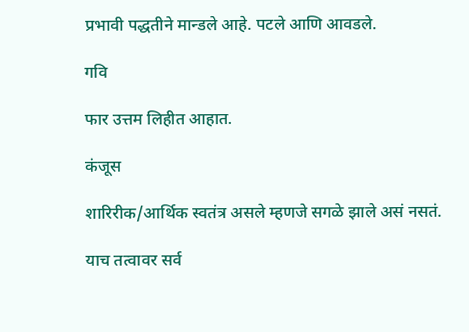प्रभावी पद्धतीने मान्डले आहे. पटले आणि आवडले.

गवि

फार उत्तम लिहीत आहात.

कंजूस

शारिरीक/आर्थिक स्वतंत्र असले म्हणजे सगळे झाले असं नसतं.

याच तत्वावर सर्व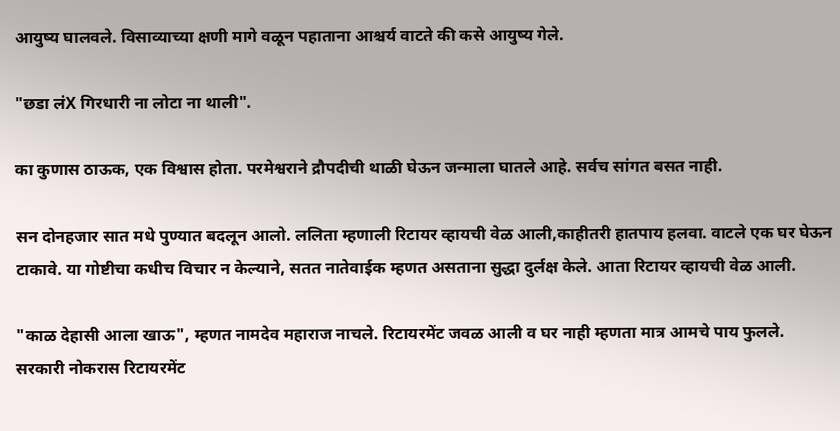आयुष्य घालवले. विसाव्याच्या क्षणी मागे वळून पहाताना आश्चर्य वाटते की कसे आयुष्य गेले.

"छडा लंX गिरधारी ना लोटा ना थाली".

का कुणास ठाऊक, एक विश्वास होता. परमेश्वराने द्रौपदीची थाळी घेऊन जन्माला घातले आहे. सर्वच सांगत बसत नाही.

सन दोनहजार सात मधे पुण्यात बदलून आलो. ललिता म्हणाली रिटायर व्हायची वेळ आली,काहीतरी हातपाय हलवा. वाटले एक घर घेऊन टाकावे. या गोष्टीचा कधीच विचार न केल्याने, सतत नातेवाईक म्हणत असताना सुद्धा दुर्लक्ष केले. आता रिटायर व्हायची वेळ आली.

"काळ देहासी आला खाऊ", म्हणत नामदेव महाराज नाचले. रिटायरमेंट जवळ आली व घर नाही म्हणता मात्र आमचे पाय फुलले.
सरकारी नोकरास रिटायरमेंट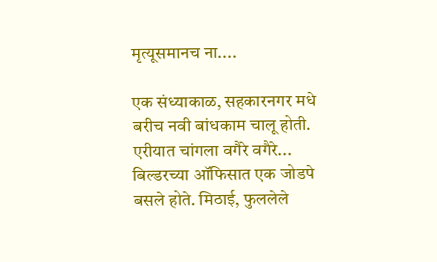मृत्यूसमानच ना....

एक संध्याकाळ, सहकारनगर मधे बरीच नवी बांधकाम चालू होती. एरीयात चांगला वगैरे वगैरे... बिल्डरच्या ऑफिसात एक जोडपे बसले होते. मिठाई, फुललेले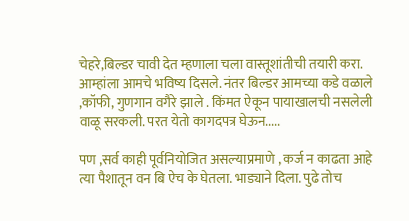चेहरे,बिल्डर चावी देत म्हणाला चला वास्तूशांतीची तयारी करा. आम्हांला आमचे भविष्य दिसले. नंतर बिल्डर आमच्या कडे वळाले ,कॉफी, गुणगान वगैरे झाले . किंमत ऐकून पायाखालची नसलेली वाळू सरकली. परत येतो कागदपत्र घेऊन.....

पण ,सर्व काही पूर्वनियोजित असल्याप्रमाणे , कर्ज न काढता आहे त्या पैशातून वन बि ऐच के घेतला. भाड्याने दिला. पुढे तोच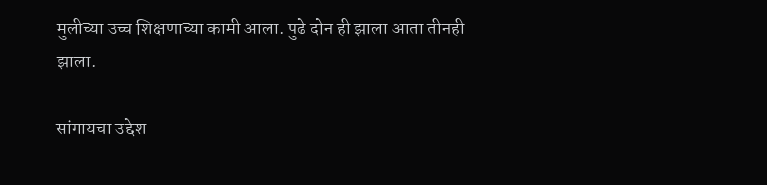मुलीच्या उच्च शिक्षणाच्या कामी आला. पुढे दोन ही झाला आता तीनही झाला.

सांगायचा उद्देश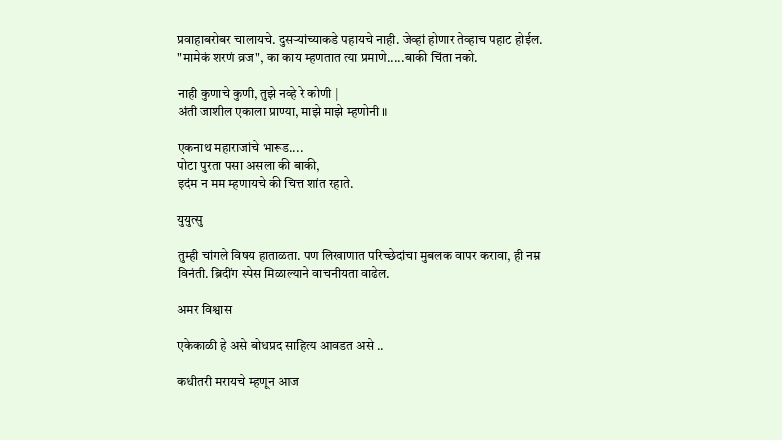प्रवाहाबरोबर चालायचे. दुसर्‍यांच्याकडे पहायचे नाही. जेव्हां होणार तेव्हाच पहाट होईल. "मामेकं शरणं व्रज", का काय म्हणतात त्या प्रमाणे.....बाकी चिंता नको.

नाही कुणाचे कुणी, तुझे नव्हे रे कोणी |
अंती जाशील एकाला प्राण्या, माझे माझे म्हणोनी ॥

एकनाथ महाराजांचे भारूड....
पोटा पुरता पसा असला की बाकी,
इदंम न मम म्हणायचे की चित्त शांत रहाते.

युयुत्सु

तुम्ही चांगले विषय हाताळता. पण लिखाणात परिच्छेदांचा मुबलक वापर करावा, ही नम्र विनंती. ब्रिदींग स्पेस मिळाल्याने वाचनीयता वाढेल.

अमर विश्वास

एकेकाळी हे असे बोधप्रद साहित्य आवडत असे ..

कधीतरी मरायचे म्हणून आज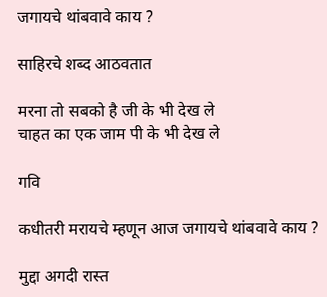जगायचे थांबवावे काय ?

साहिरचे शब्द आठवतात

मरना तो सबको है जी के भी देख ले
चाहत का एक जाम पी के भी देख ले

गवि

कधीतरी मरायचे म्हणून आज जगायचे थांबवावे काय ?

मुद्दा अगदी रास्त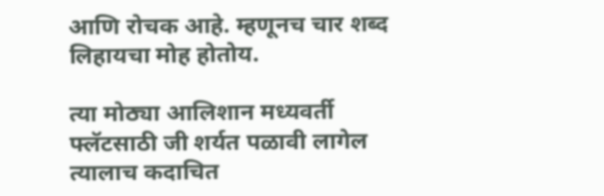आणि रोचक आहे. म्हणूनच चार शब्द लिहायचा मोह होतोय.

त्या मोठ्या आलिशान मध्यवर्ती फ्लॅटसाठी जी शर्यत पळावी लागेल त्यालाच कदाचित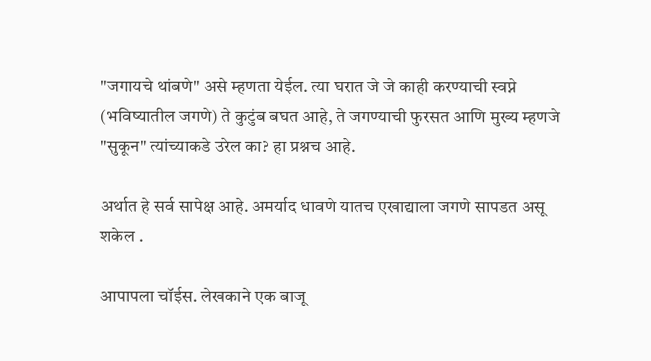"जगायचे थांबणे" असे म्हणता येईल. त्या घरात जे जे काही करण्याची स्वप्ने (भविष्यातील जगणे) ते कुटुंब बघत आहे, ते जगण्याची फुरसत आणि मुख्य म्हणजे "सुकून" त्यांच्याकडे उरेल का? हा प्रश्नच आहे.

अर्थात हे सर्व सापेक्ष आहे. अमर्याद धावणे यातच एखाद्याला जगणे सापडत असू शकेल .

आपापला चॉईस. लेखकाने एक बाजू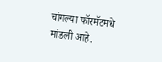चांगल्या फॉरमॅटमधे मांडली आहे.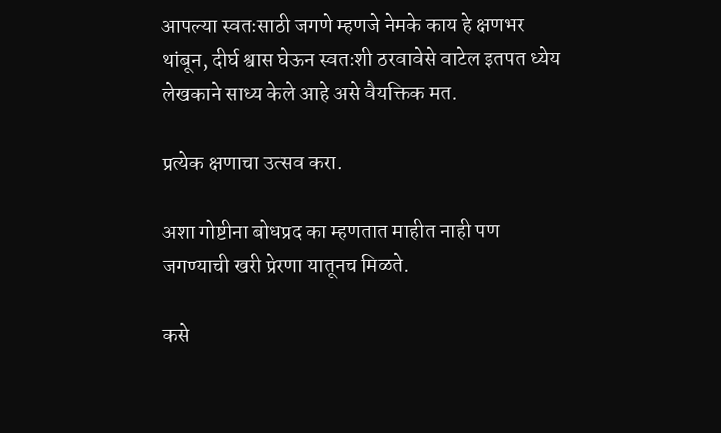आपल्या स्वतःसाठी जगणे म्हणजे नेमके काय हे क्षणभर थांबून, दीर्घ श्वास घेऊन स्वतःशी ठरवावेसे वाटेल इतपत ध्येय लेखकाने साध्य केले आहे असे वैयक्तिक मत.

प्रत्येक क्षणाचा उत्सव करा.

अशा गोष्टीना बोधप्रद का म्हणतात माहीत नाही पण जगण्याची खरी प्रेरणा यातूनच मिळते.

कसे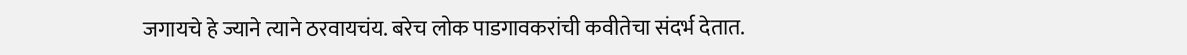जगायचे हे ज्याने त्याने ठरवायचंय. बरेच लोक पाडगावकरांची कवीतेचा संदर्भ देतात.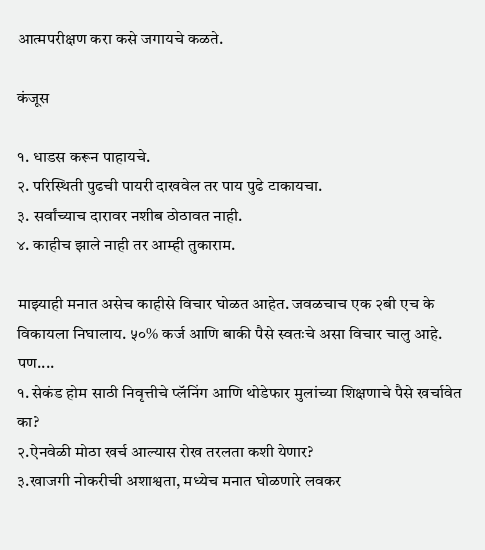आत्मपरीक्षण करा कसे जगायचे कळते.

कंजूस

१. धाडस करून पाहायचे.
२. परिस्थिती पुढची पायरी दाखवेल तर पाय पुढे टाकायचा.
३. सर्वांच्याच दारावर नशीब ठोठावत नाही.
४. काहीच झाले नाही तर आम्ही तुकाराम.

माझ्याही मनात असेच काहीसे विचार घोळत आहेत. जवळचाच एक २बी एच के विकायला निघालाय. ५०% कर्ज आणि बाकी पैसे स्वतःचे असा विचार चालु आहे. पण....
१. सेकंड होम साठी निवृत्तीचे प्लॅनिंग आणि थोडेफार मुलांच्या शिक्षणाचे पैसे खर्चावेत का?
२.ऐनवेळी मोठा खर्च आल्यास रोख तरलता कशी येणार?
३.खाजगी नोकरीची अशाश्वता, मध्येच मनात घोळणारे लवकर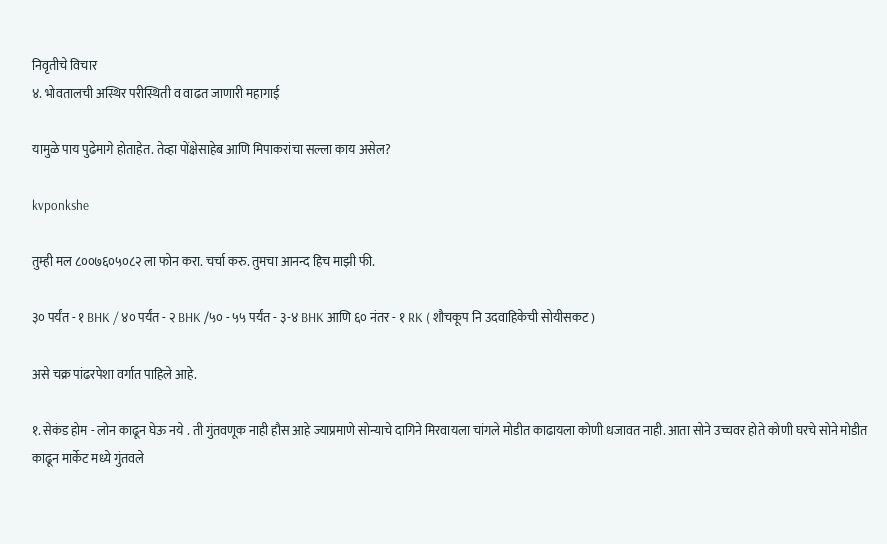निवृतीचे विचार
४. भोवतालची अस्थिर परीस्थिती व वाढत जाणारी महागाई

यामुळे पाय पुढेमागे होताहेत. तेव्हा पोंक्षेसाहेब आणि मिपाकरांचा सल्ला काय असेल?

kvponkshe

तुम्ही मल ८००७६०५०८२ ला फोन करा. चर्चा करु. तुमचा आनन्द हिच माझी फी.

३० पर्यंत - १ BHK / ४० पर्यंत - २ BHK /५० - ५५ पर्यंत - ३-४ BHK आणि ६० नंतर - १ RK ( शौचकूप नि उदवाहिकेची सोयीसकट )

असे चक्र पांढरपेशा वर्गात पाहिले आहे.

१. सेकंड होम - लोन काढून घेऊ नये . ती गुंतवणूक नाही हौस आहे ज्याप्रमाणे सोन्याचे दागिने मिरवायला चांगले मोडीत काढायला कोणी धजावत नाही. आता सोने उच्चवर होते कोणी घरचे सोने मोडीत काढून मार्केट मध्ये गुंतवले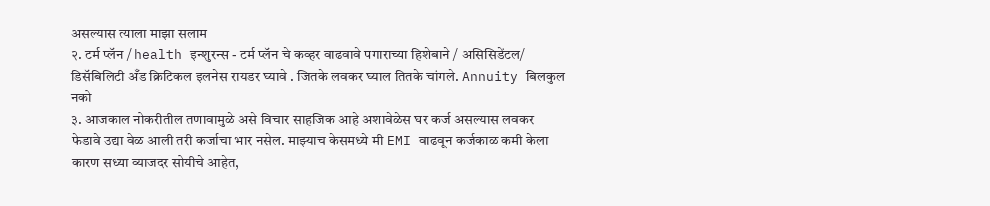असल्यास त्याला माझा सलाम
२. टर्म प्लॅन / health इन्शुरन्स - टर्म प्लॅन चे कव्हर वाढवावे पगाराच्या हिशेबाने / असिसिडेंटल/ डिसॅबिलिटी अँड क्रिटिकल इलनेस रायडर घ्यावे . जितके लवकर घ्याल तितके चांगले. Annuity बिलकुल नको
३. आजकाल नोकरीतील तणावामुळे असे विचार साहजिक आहे अशावेळेस घर कर्ज असल्यास लवकर फेडावे उद्या वेळ आली तरी कर्जाचा भार नसेल. माझ्याच केसमध्ये मी EMI वाढवून कर्जकाळ कमी केला कारण सध्या व्याजदर सोयीचे आहेत,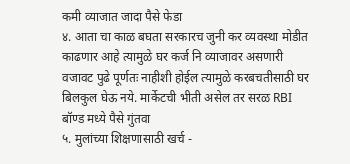कमी व्याजात जादा पैसे फेडा
४. आता चा काळ बघता सरकारच जुनी कर व्यवस्था मोडीत काढणार आहे त्यामुळे घर कर्ज नि व्याजावर असणारी वजावट पुढे पूर्णतः नाहीशी होईल त्यामुळे करबचतीसाठी घर बिलकुल घेऊ नये. मार्केटची भीती असेल तर सरळ RBI बॉण्ड मध्ये पैसे गुंतवा
५. मुलांच्या शिक्षणासाठी खर्च -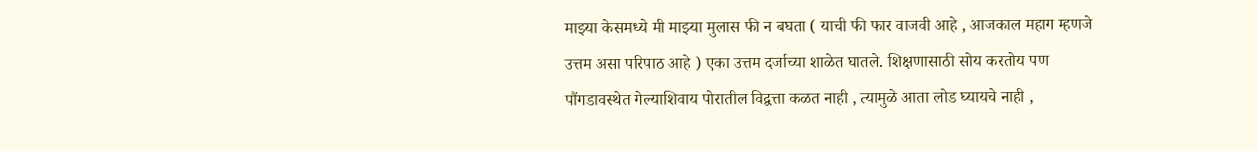माझ्या केसमध्ये मी माझ्या मुलास फी न बघता ( याची फी फार वाजवी आहे , आजकाल महाग म्हणजे उत्तम असा परिपाठ आहे ) एका उत्तम दर्जाच्या शाळेत घातले. शिक्षणासाठी सोय करतोय पण पौंगडावस्थेत गेल्याशिवाय पोरातील विद्वत्ता कळत नाही , त्यामुळे आता लोड घ्यायचे नाही ,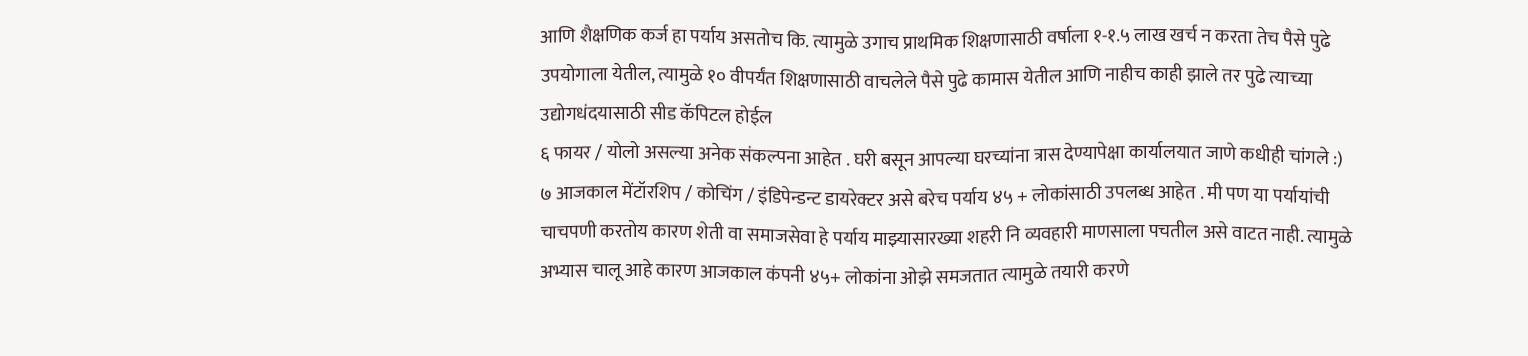आणि शैक्षणिक कर्ज हा पर्याय असतोच कि. त्यामुळे उगाच प्राथमिक शिक्षणासाठी वर्षाला १-१.५ लाख खर्च न करता तेच पैसे पुढे उपयोगाला येतील, त्यामुळे १० वीपर्यंत शिक्षणासाठी वाचलेले पैसे पुढे कामास येतील आणि नाहीच काही झाले तर पुढे त्याच्या उद्योगधंदयासाठी सीड कॅपिटल होईल
६ फायर / योलो असल्या अनेक संकल्पना आहेत . घरी बसून आपल्या घरच्यांना त्रास देण्यापेक्षा कार्यालयात जाणे कधीही चांगले :)
७ आजकाल मेंटॉरशिप / कोचिंग / इंडिपेन्डन्ट डायरेक्टर असे बरेच पर्याय ४५ + लोकांसाठी उपलब्ध आहेत . मी पण या पर्यायांची चाचपणी करतोय कारण शेती वा समाजसेवा हे पर्याय माझ्यासारख्या शहरी नि व्यवहारी माणसाला पचतील असे वाटत नाही. त्यामुळे अभ्यास चालू आहे कारण आजकाल कंपनी ४५+ लोकांना ओझे समजतात त्यामुळे तयारी करणे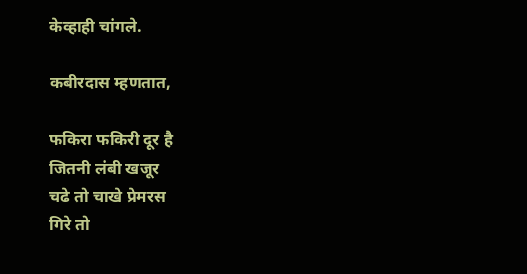केव्हाही चांगले.

कबीरदास म्हणतात,

फकिरा फकिरी दूर है
जितनी लंबी खजूर
चढे तो चाखे प्रेमरस
गिरे तो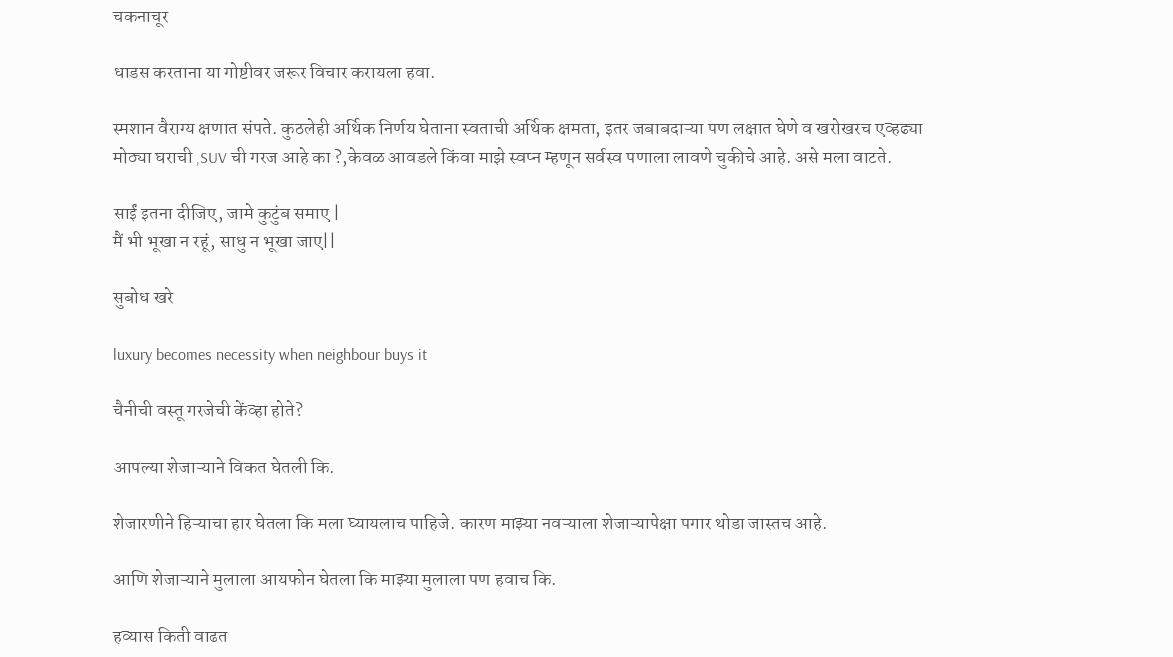चकनाचूर

धाडस करताना या गोष्टीवर जरूर विचार करायला हवा.

स्मशान वैराग्य क्षणात संपते. कुठलेही अर्थिक निर्णय घेताना स्वताची अर्थिक क्षमता, इतर जबाबदाऱ्या पण लक्षात घेणे व खरोखरच एव्हढ्या मोठ्या घराची ,SUV ची गरज आहे का ?,केवळ आवडले किंवा माझे स्वप्न म्हणून सर्वस्व पणाला लावणे चुकीचे आहे. असे मला वाटते.

साईं इतना दीजिए, जामे कुटुंब समाए |
मैं भी भूखा न रहूं, साधु न भूखा जाए||

सुबोध खरे

luxury becomes necessity when neighbour buys it

चैनीची वस्तू गरजेची केंव्हा होते?

आपल्या शेजाऱ्याने विकत घेतली कि.

शेजारणीने हिऱ्याचा हार घेतला कि मला घ्यायलाच पाहिजे. कारण माझ्या नवऱ्याला शेजाऱ्यापेक्षा पगार थोडा जास्तच आहे.

आणि शेजाऱ्याने मुलाला आयफोन घेतला कि माझ्या मुलाला पण हवाच कि.

हव्यास किती वाढत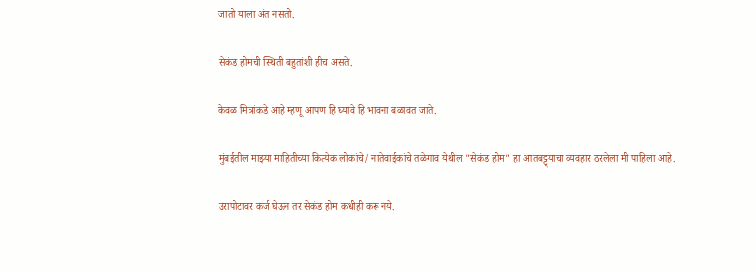जातो याला अंत नसतो.

सेकंड होमची स्थिती बहुतांशी हीच असते.

केवळ मित्रांकडे आहे म्हणू आपण हि घ्यावे हि भावना बळावत जाते.

मुंबईतील माझ्या माहितीच्या कित्येक लोकांचे/ नातेवाईकांचे तळेगाव येथील "सेकंड होम" हा आतबट्ट्याचा व्यवहार ठरलेला मी पाहिला आहे.

उरापोटावर कर्ज घेऊन तर सेकंड होम कधीही करू नये.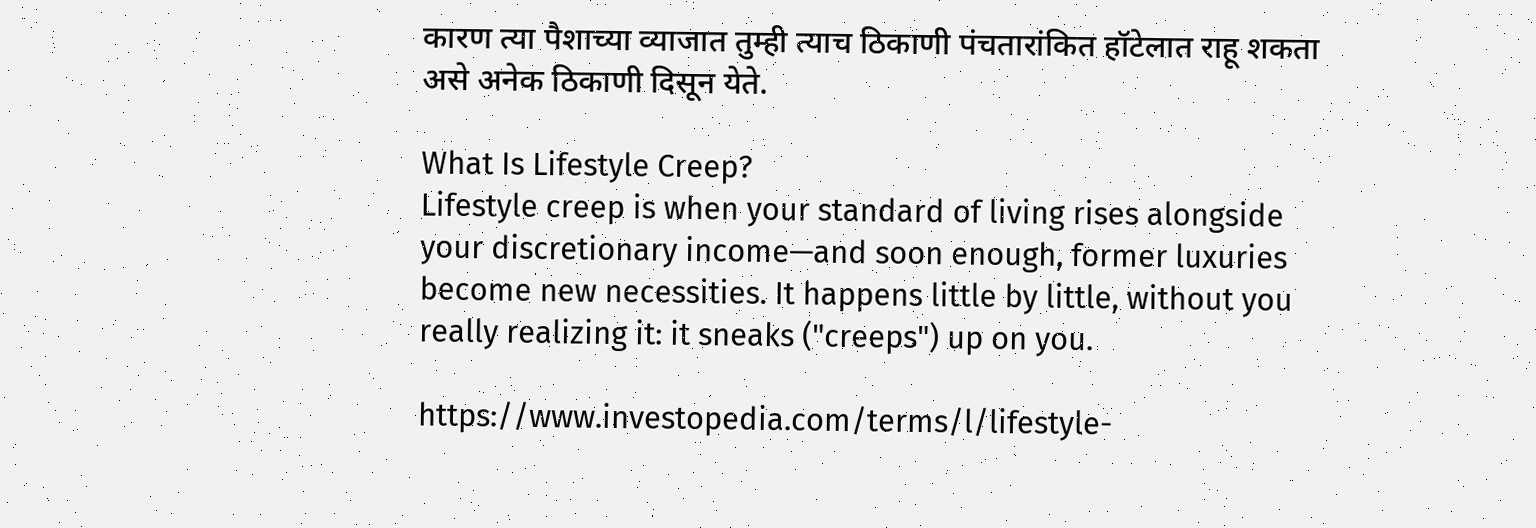कारण त्या पैशाच्या व्याजात तुम्ही त्याच ठिकाणी पंचतारांकित हॉटेलात राहू शकता असे अनेक ठिकाणी दिसून येते.

What Is Lifestyle Creep?
Lifestyle creep is when your standard of living rises alongside your discretionary income—and soon enough, former luxuries become new necessities. It happens little by little, without you really realizing it: it sneaks ("creeps") up on you.

https://www.investopedia.com/terms/l/lifestyle-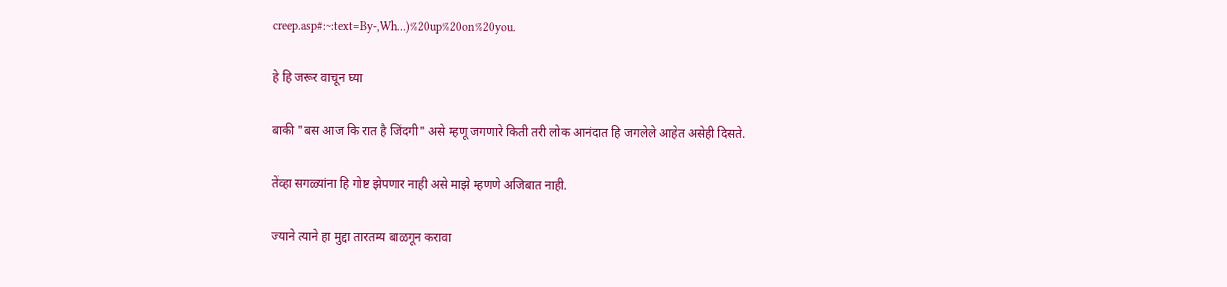creep.asp#:~:text=By-,Wh…)%20up%20on%20you.

हे हि जरूर वाचून घ्या

बाकी "बस आज कि रात है जिंदगी" असे म्हणू जगणारे किती तरी लोक आनंदात हि जगलेले आहेत असेही दिसते.

तेंव्हा सगळ्यांना हि गोष्ट झेपणार नाही असे माझे म्हणणे अजिबात नाही.

ज्याने त्याने हा मुद्दा तारतम्य बाळगून करावा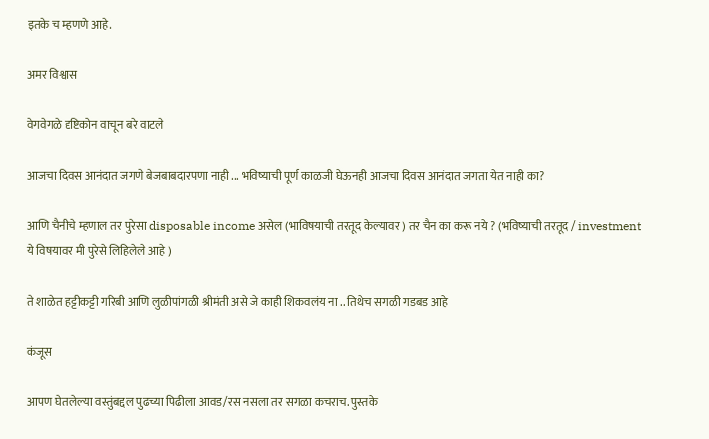इतके च म्हणणे आहे.

अमर विश्वास

वेगवेगळे दृष्टिकोन वाचून बरे वाटले

आजचा दिवस आनंदात जगणे बेजबाबदारपणा नाही ... भविष्याची पूर्ण काळजी घेऊनही आजचा दिवस आनंदात जगता येत नाही का?

आणि चैनीचे म्हणाल तर पुरेसा disposable income असेल (भाविषयाची तरतूद केल्यावर ) तर चैन का करू नये ? (भविष्याची तरतूद / investment ये विषयावर मी पुरेसे लिहिलेले आहे )

ते शाळेत हट्टीकट्टी गरिबी आणि लुळीपांगळी श्रीमंती असे जे काही शिकवलंय ना .. तिथेच सगळी गडबड आहे

कंजूस

आपण घेतलेल्या वस्तुंबद्दल पुढच्या पिढीला आवड/रस नसला तर सगळा कचराच. पुस्तके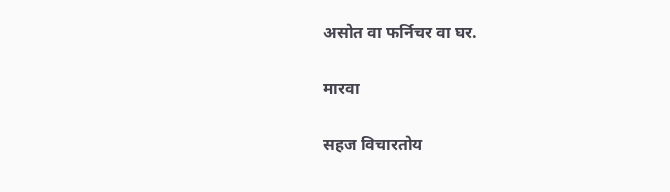असोत वा फर्निचर वा घर.

मारवा

सहज विचारतोय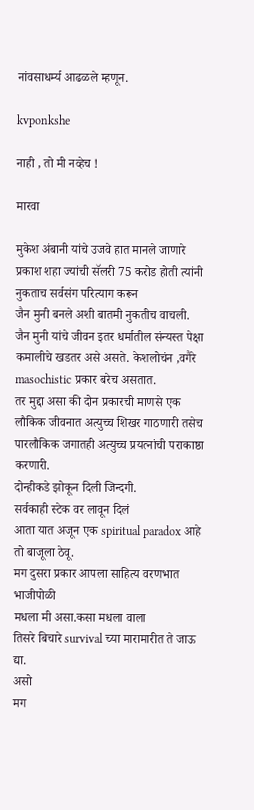नांवसाधर्म्य आढळले म्हणून.

kvponkshe

नाही , तो मी नव्हेच !

मारवा

मुकेश अंबानी यांचे उजवे हात मानले जाणारे प्रकाश शहा ज्यांची सॅलरी 75 करोड होती त्यांनी नुकताच सर्वसंग परित्याग करून
जैन मुनी बनले अशी बातमी नुकतीच वाचली. जैन मुनी यांचे जीवन इतर धर्मातील संन्यस्त पेक्षा कमालीचे खडतर असे असते. केशलोचंन ,वगैरे masochistic प्रकार बरेच असतात.
तर मुद्दा असा की दोन प्रकारची माणसे एक लौकिक जीवनात अत्युच्च शिखर गाठणारी तसेच पारलौकिक जगातही अत्युच्च प्रयत्नांची पराकाष्ठा करणारी.
दोन्हीकडे झोकून दिली जिन्दगी.
सर्वकाही स्टेक वर लावून दिलं
आता यात अजून एक spiritual paradox आहे तो बाजूला ठेवू.
मग दुसरा प्रकार आपला साहित्य वरणभात भाजीपोळी
मधला मी असा.कसा मधला वाला
तिसरे बिचारे survival च्या मारामारीत ते जाऊ द्या.
असो
मग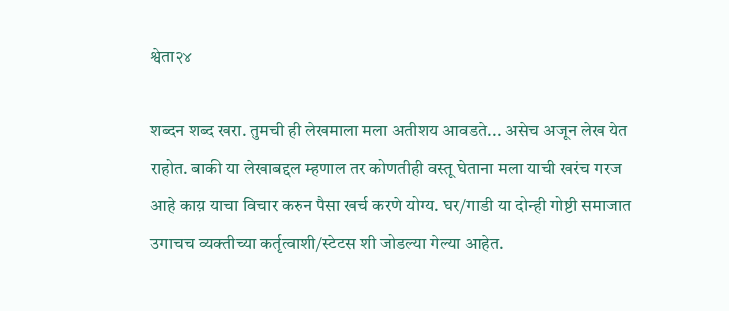श्वेता२४

शब्दन शब्द खरा. तुमची ही लेखमाला मला अतीशय आवडते... असेच अजून लेख येत राहोत. बाकी या लेखाबद्दल म्हणाल तर कोणतीही वस्तू घेताना मला याची खरंच गरज आहे काय़ याचा विचार करुन पैसा खर्च करणे योग्य. घर/गाडी या दोन्ही गोष्टी समाजात उगाचच व्यक्तीच्या कर्तृत्वाशी/स्टेटस शी जोडल्या गेल्या आहेत.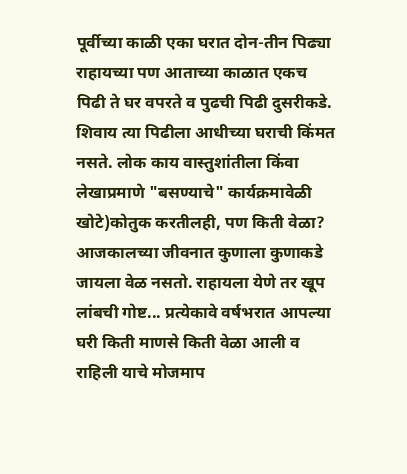पूर्वीच्या काळी एका घरात दोन-तीन पिढ्या राहायच्या पण आताच्या काळात एकच पिढी ते घर वपरते व पुढची पिढी दुसरीकडे. शिवाय त्या पिढीला आधीच्या घराची किंमत नसते. लोक काय वास्तुशांतीला किंवा लेखाप्रमाणे "बसण्याचे" कार्यक्रमावेळी खोटे)कोतुक करतीलही, पण किती वेळा? आजकालच्या जीवनात कुणाला कुणाकडे जायला वेळ नसतो. राहायला येणे तर खूप लांबची गोष्ट... प्रत्येकावे वर्षभरात आपल्या घरी किती माणसे किती वेळा आली व राहिली याचे मोजमाप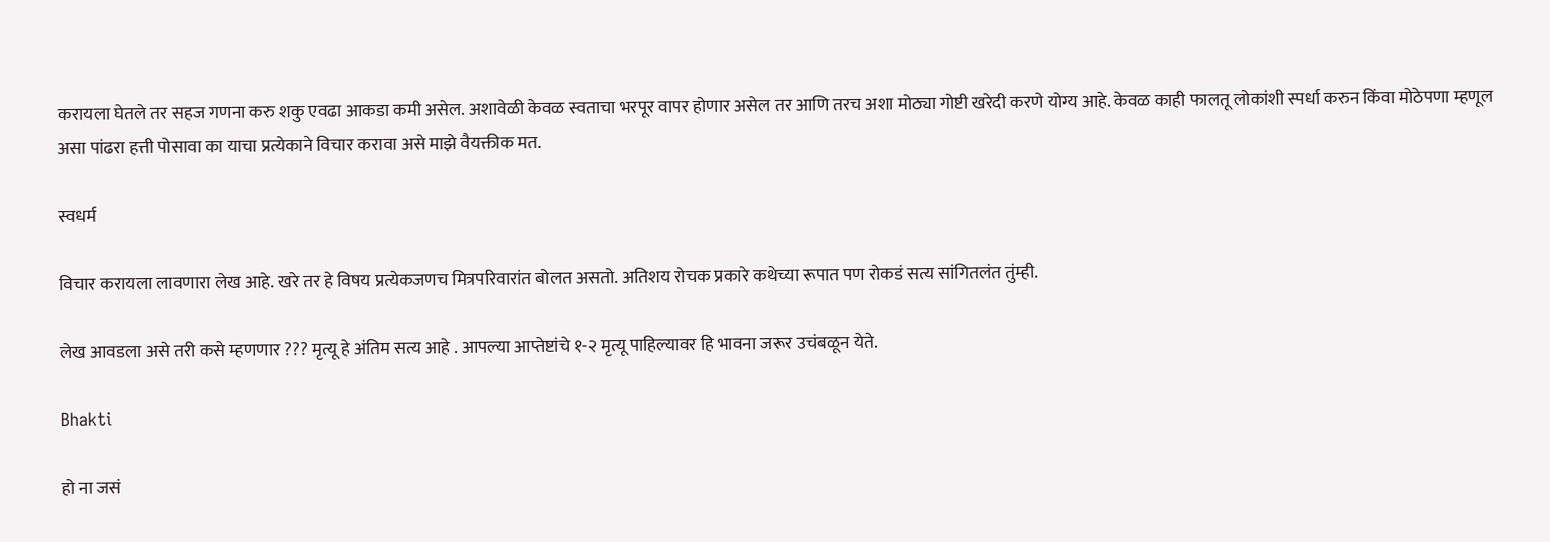करायला घेतले तर सहज गणना करु शकु एवढा आकडा कमी असेल. अशावेळी केवळ स्वताचा भरपूर वापर होणार असेल तर आणि तरच अशा मोठ्या गोष्टी खरेदी करणे योग्य आहे. केवळ काही फालतू लोकांशी स्पर्धा करुन किंवा मोठेपणा म्हणूल असा पांढरा हत्ती पोसावा का याचा प्रत्येकाने विचार करावा असे माझे वैयक्तीक मत.

स्वधर्म

विचार करायला लावणारा लेख आहे. खरे तर हे विषय प्रत्येकजणच मित्रपरिवारांत बोलत असतो. अतिशय रोचक प्रकारे कथेच्या रूपात पण रोकडं सत्य सांगितलंत तुंम्ही.

लेख आवडला असे तरी कसे म्हणणार ??? मृत्यू हे अंतिम सत्य आहे . आपल्या आप्तेष्टांचे १-२ मृत्यू पाहिल्यावर हि भावना जरूर उचंबळून येते.

Bhakti

हो ना जसं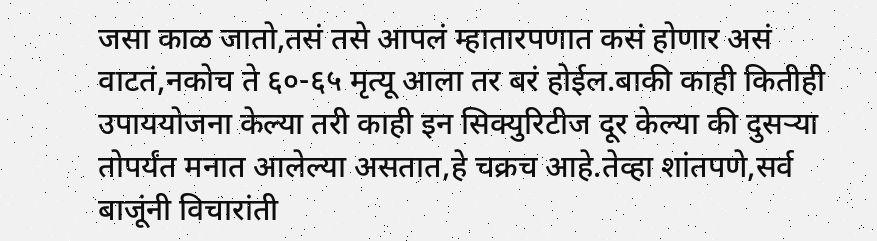जसा काळ जातो,तसं तसे आपलं म्हातारपणात कसं होणार असं वाटतं,नकोच ते ६०-६५ मृत्यू आला तर बरं होईल.बाकी काही कितीही उपाययोजना केल्या तरी काही इन सिक्युरिटीज दूर केल्या की दुसऱ्या तोपर्यंत मनात आलेल्या असतात,हे चक्रच आहे.तेव्हा शांतपणे,सर्व बाजूंनी विचारांती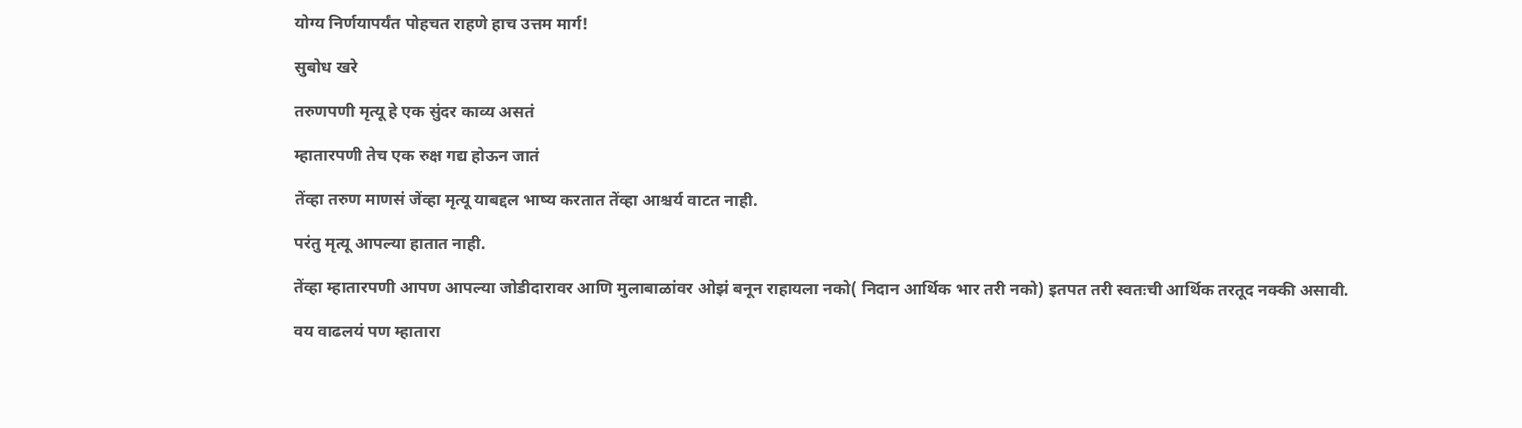योग्य निर्णयापर्यंत पोहचत राहणे हाच उत्तम मार्ग!

सुबोध खरे

तरुणपणी मृत्यू हे एक सुंदर काव्य असतं

म्हातारपणी तेच एक रुक्ष गद्य होऊन जातं

तेंव्हा तरुण माणसं जेंव्हा मृत्यू याबद्दल भाष्य करतात तेंव्हा आश्चर्य वाटत नाही.

परंतु मृत्यू आपल्या हातात नाही.

तेंव्हा म्हातारपणी आपण आपल्या जोडीदारावर आणि मुलाबाळांवर ओझं बनून राहायला नको( निदान आर्थिक भार तरी नको) इतपत तरी स्वतःची आर्थिक तरतूद नक्की असावी.

वय वाढलयं पण म्हातारा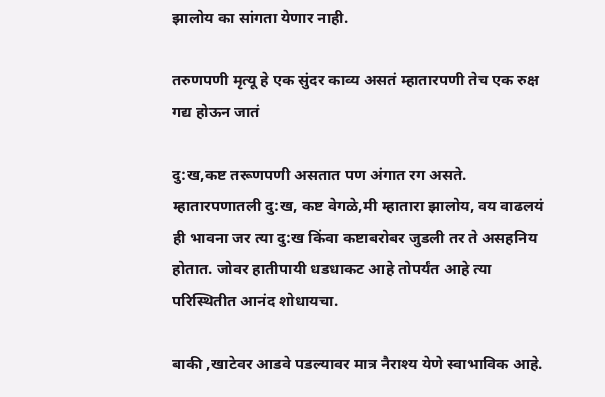झालोय का सांगता येणार नाही.

तरुणपणी मृत्यू हे एक सुंदर काव्य असतं म्हातारपणी तेच एक रुक्ष गद्य होऊन जातं

दु:ख,कष्ट तरूणपणी असतात पण अंगात रग असते. म्हातारपणातली दु:ख, कष्ट वेगळे,मी म्हातारा झालोय, वय वाढलयं ही भावना जर त्या दु:ख किंवा कष्टाबरोबर जुडली तर ते असहनिय होतात. जोवर हातीपायी धडधाकट आहे तोपर्यंत आहे त्या परिस्थितीत आनंद शोधायचा.

बाकी ,खाटेवर आडवे पडल्यावर मात्र नैराश्य येणे स्वाभाविक आहे.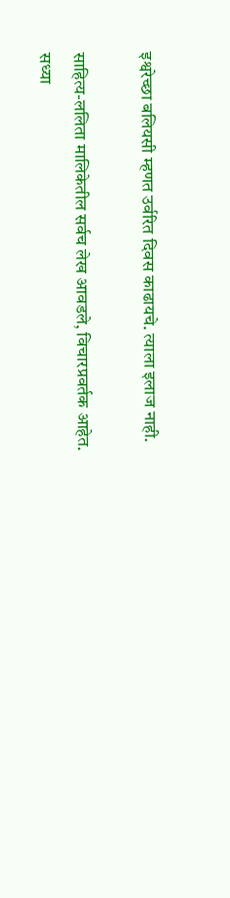इश्वरेच्छा बलियसी म्हणत उर्वरित दिवस काढायचे. त्याला इलाज नाही.

साहित्य-ललिता मालिकेतील सर्वच लेख आवडले, विचारप्रवर्तक आहेत.
सध्या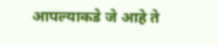आपल्याकडे जे आहे ते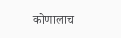कोणालाच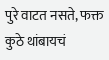पुरे वाटत नसते, फक्त कुठे थांबायचं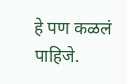हे पण कळलं पाहिजे.